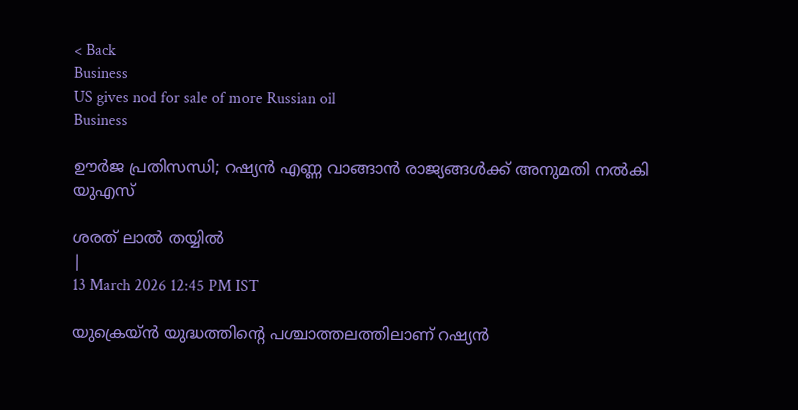< Back
Business
US gives nod for sale of more Russian oil
Business

ഊര്‍ജ പ്രതിസന്ധി; റഷ്യന്‍ എണ്ണ വാങ്ങാന്‍ രാജ്യങ്ങള്‍ക്ക് അനുമതി നല്‍കി യുഎസ്

ശരത് ലാൽ തയ്യിൽ
|
13 March 2026 12:45 PM IST

യുക്രെയ്ന്‍ യുദ്ധത്തിൻ്റെ പശ്ചാത്തലത്തിലാണ് റഷ്യന്‍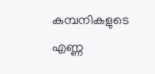കമ്പനികളുടെ എണ്ണ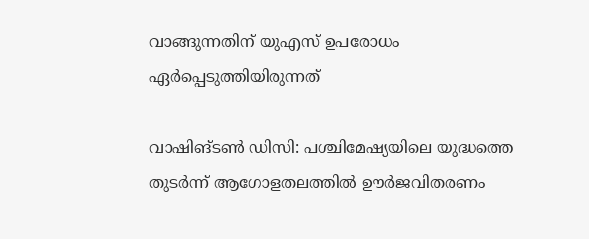വാങ്ങുന്നതിന് യുഎസ് ഉപരോധം ഏര്‍പ്പെടുത്തിയിരുന്നത്

വാഷിങ്ടണ്‍ ഡിസി: പശ്ചിമേഷ്യയിലെ യുദ്ധത്തെ തുടര്‍ന്ന് ആഗോളതലത്തില്‍ ഊര്‍ജവിതരണം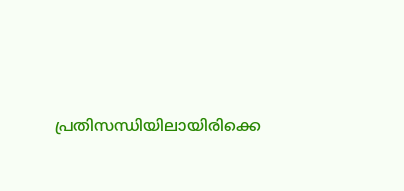പ്രതിസന്ധിയിലായിരിക്കെ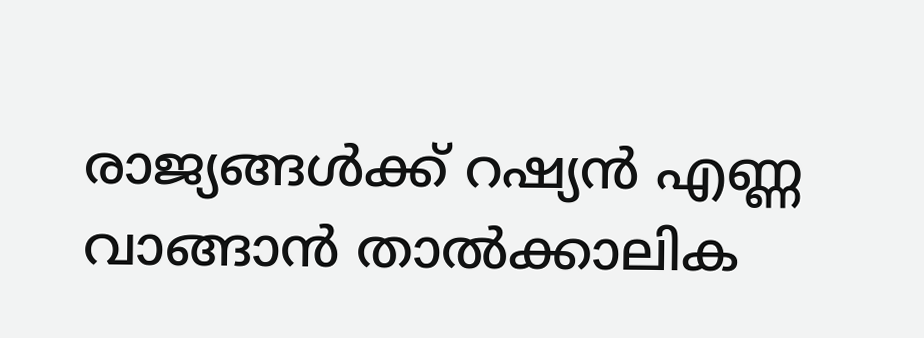രാജ്യങ്ങള്‍ക്ക് റഷ്യന്‍ എണ്ണ വാങ്ങാന്‍ താല്‍ക്കാലിക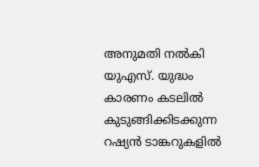അനുമതി നല്‍കി യുഎസ്. യുദ്ധം കാരണം കടലില്‍ കുടുങ്ങിക്കിടക്കുന്ന റഷ്യന്‍ ടാങ്കറുകളില്‍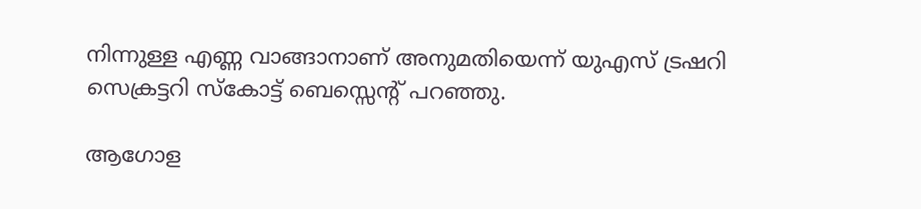നിന്നുള്ള എണ്ണ വാങ്ങാനാണ് അനുമതിയെന്ന് യുഎസ് ട്രഷറി സെക്രട്ടറി സ്‌കോട്ട് ബെസ്സെന്റ് പറഞ്ഞു.

ആഗോള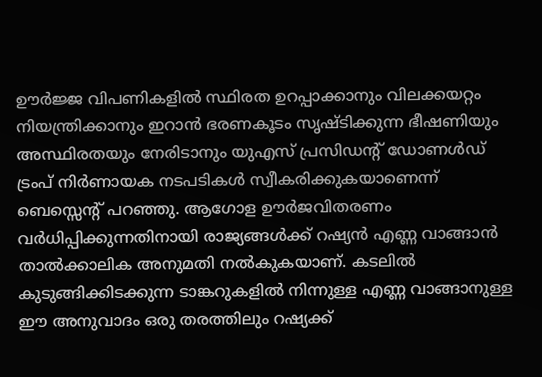ഊര്‍ജ്ജ വിപണികളില്‍ സ്ഥിരത ഉറപ്പാക്കാനും വിലക്കയറ്റം നിയന്ത്രിക്കാനും ഇറാന്‍ ഭരണകൂടം സൃഷ്ടിക്കുന്ന ഭീഷണിയും അസ്ഥിരതയും നേരിടാനും യുഎസ് പ്രസിഡന്റ് ഡോണള്‍ഡ് ട്രംപ് നിര്‍ണായക നടപടികള്‍ സ്വീകരിക്കുകയാണെന്ന് ബെസ്സെന്റ് പറഞ്ഞു. ആഗോള ഊര്‍ജവിതരണം വര്‍ധിപ്പിക്കുന്നതിനായി രാജ്യങ്ങള്‍ക്ക് റഷ്യന്‍ എണ്ണ വാങ്ങാന്‍ താല്‍ക്കാലിക അനുമതി നല്‍കുകയാണ്. കടലില്‍ കുടുങ്ങിക്കിടക്കുന്ന ടാങ്കറുകളില്‍ നിന്നുള്ള എണ്ണ വാങ്ങാനുള്ള ഈ അനുവാദം ഒരു തരത്തിലും റഷ്യക്ക്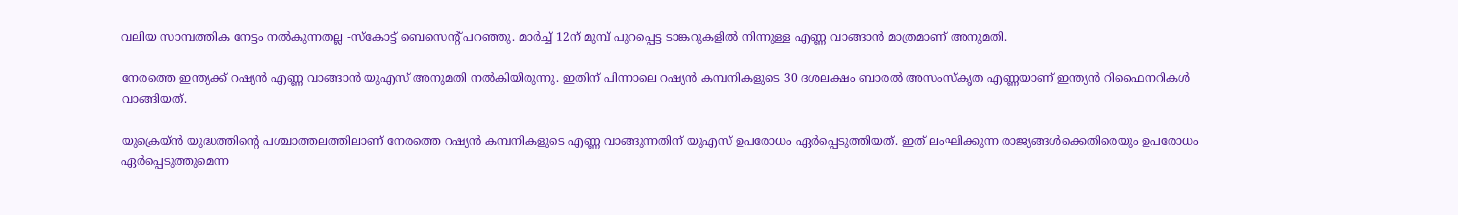വലിയ സാമ്പത്തിക നേട്ടം നല്‍കുന്നതല്ല -സ്‌കോട്ട് ബെസെന്റ് പറഞ്ഞു. മാര്‍ച്ച് 12ന് മുമ്പ് പുറപ്പെട്ട ടാങ്കറുകളില്‍ നിന്നുള്ള എണ്ണ വാങ്ങാന്‍ മാത്രമാണ് അനുമതി.

നേരത്തെ ഇന്ത്യക്ക് റഷ്യന്‍ എണ്ണ വാങ്ങാന്‍ യുഎസ് അനുമതി നല്‍കിയിരുന്നു. ഇതിന് പിന്നാലെ റഷ്യന്‍ കമ്പനികളുടെ 30 ദശലക്ഷം ബാരല്‍ അസംസ്‌കൃത എണ്ണയാണ് ഇന്ത്യന്‍ റിഫൈനറികള്‍ വാങ്ങിയത്.

യുക്രെയ്ന്‍ യുദ്ധത്തിന്റെ പശ്ചാത്തലത്തിലാണ് നേരത്തെ റഷ്യന്‍ കമ്പനികളുടെ എണ്ണ വാങ്ങുന്നതിന് യുഎസ് ഉപരോധം ഏര്‍പ്പെടുത്തിയത്. ഇത് ലംഘിക്കുന്ന രാജ്യങ്ങള്‍ക്കെതിരെയും ഉപരോധം ഏര്‍പ്പെടുത്തുമെന്ന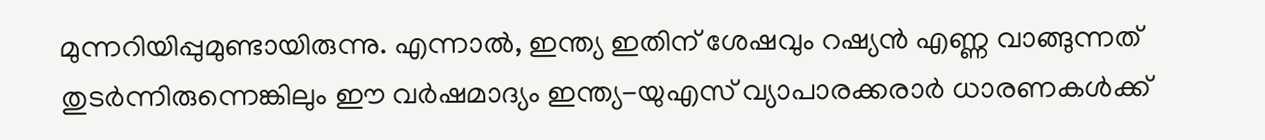മുന്നറിയിപ്പുമുണ്ടായിരുന്നു. എന്നാല്‍, ഇന്ത്യ ഇതിന് ശേഷവും റഷ്യന്‍ എണ്ണ വാങ്ങുന്നത് തുടര്‍ന്നിരുന്നെങ്കിലും ഈ വര്‍ഷമാദ്യം ഇന്ത്യ-യുഎസ് വ്യാപാരക്കരാര്‍ ധാരണകള്‍ക്ക്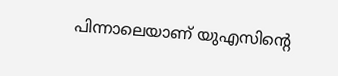പിന്നാലെയാണ് യുഎസിന്റെ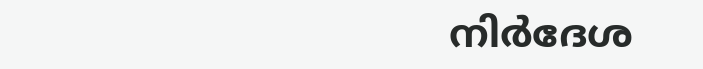നിര്‍ദേശ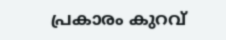പ്രകാരം കുറവ്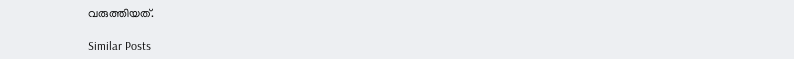വരുത്തിയത്.

Similar Posts